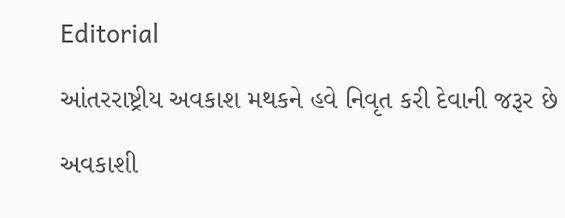Editorial

આંતરરાષ્ટ્રીય અવકાશ મથકને હવે નિવૃત કરી દેવાની જરૂર છે

અવકાશી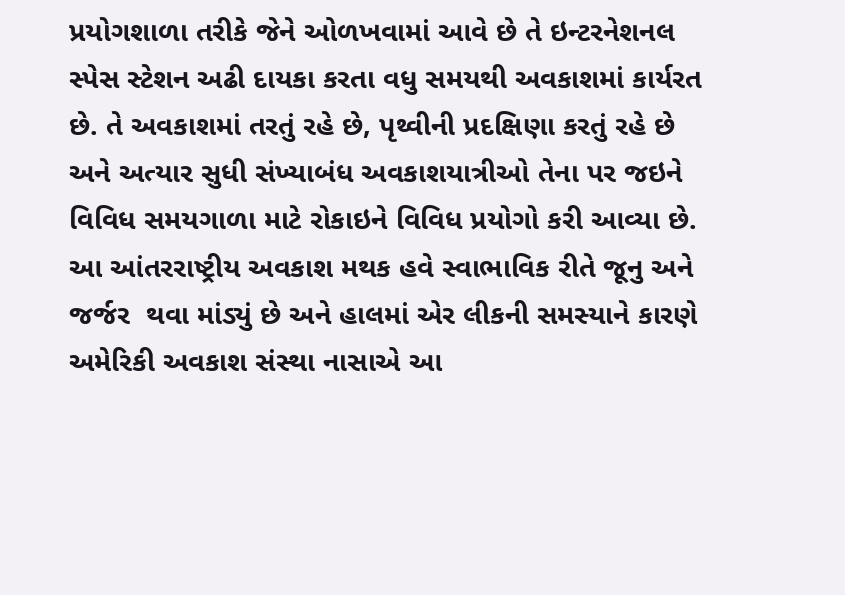પ્રયોગશાળા તરીકે જેને ઓળખવામાં આવે છે તે ઇન્ટરનેશનલ સ્પેસ સ્ટેશન અઢી દાયકા કરતા વધુ સમયથી અવકાશમાં કાર્યરત છે. તે અવકાશમાં તરતું રહે છે, પૃથ્વીની પ્રદક્ષિણા કરતું રહે છે અને અત્યાર સુધી સંખ્યાબંધ અવકાશયાત્રીઓ તેના પર જઇને વિવિધ સમયગાળા માટે રોકાઇને વિવિધ પ્રયોગો કરી આવ્યા છે. આ આંતરરાષ્ટ્રીય અવકાશ મથક હવે સ્વાભાવિક રીતે જૂનુ અને જર્જર  થવા માંડ્યું છે અને હાલમાં એર લીકની સમસ્યાને કારણે અમેરિકી અવકાશ સંસ્થા નાસાએ આ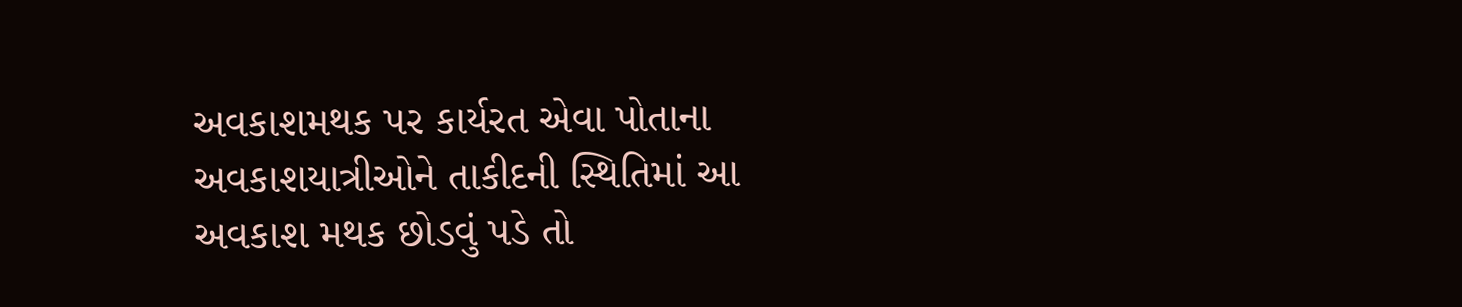અવકાશમથક પર કાર્યરત એવા પોતાના અવકાશયાત્રીઓને તાકીદની સ્થિતિમાં આ અવકાશ મથક છોડવું પડે તો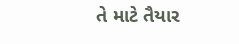તે માટે તૈયાર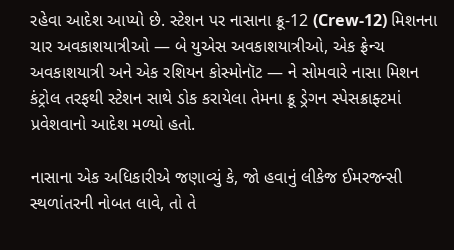રહેવા આદેશ આપ્યો છે. સ્ટેશન પર નાસાના ક્રૂ-12 (Crew-12) મિશનના ચાર અવકાશયાત્રીઓ — બે યુએસ અવકાશયાત્રીઓ, એક ફ્રેન્ચ અવકાશયાત્રી અને એક રશિયન કોસ્મોનૉટ — ને સોમવારે નાસા મિશન કંટ્રોલ તરફથી સ્ટેશન સાથે ડોક કરાયેલા તેમના ક્રૂ ડ્રેગન સ્પેસક્રાફ્ટમાં પ્રવેશવાનો આદેશ મળ્યો હતો.

નાસાના એક અધિકારીએ જણાવ્યું કે, જો હવાનું લીકેજ ઈમરજન્સી સ્થળાંતરની નોબત લાવે, તો તે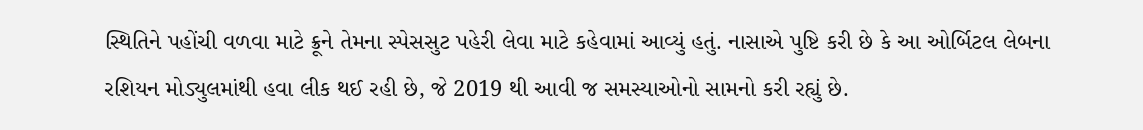સ્થિતિને પહોંચી વળવા માટે ક્રૂને તેમના સ્પેસસુટ પહેરી લેવા માટે કહેવામાં આવ્યું હતું. નાસાએ પુષ્ટિ કરી છે કે આ ઓર્બિટલ લેબના રશિયન મોડ્યુલમાંથી હવા લીક થઈ રહી છે, જે 2019 થી આવી જ સમસ્યાઓનો સામનો કરી રહ્યું છે.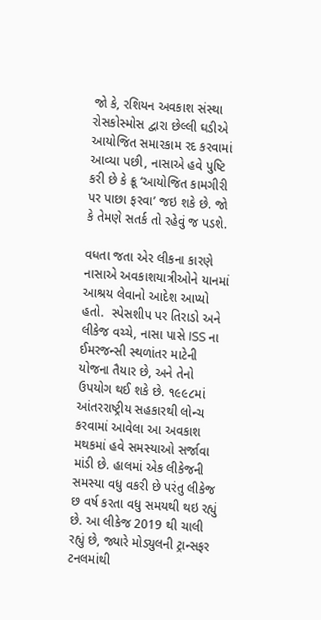જો કે, રશિયન અવકાશ સંસ્થા રોસકોસ્મોસ દ્વારા છેલ્લી ઘડીએ આયોજિત સમારકામ રદ કરવામાં આવ્યા પછી, નાસાએ હવે પુષ્ટિ કરી છે કે ક્રૂ ‘આયોજિત કામગીરી પર પાછા ફરવા’ જઇ શકે છે. જો કે તેમણે સતર્ક તો રહેવું જ પડશે.

વધતા જતા એર લીકના કારણે નાસાએ અવકાશયાત્રીઓને યાનમાં આશ્રય લેવાનો આદેશ આપ્યો હતો.  સ્પેસશીપ પર તિરાડો અને લીકેજ વચ્ચે, નાસા પાસે ISS ના ઈમરજન્સી સ્થળાંતર માટેની યોજના તૈયાર છે, અને તેનો ઉપયોગ થઈ શકે છે. ૧૯૯૮માં આંતરરાષ્ટ્રીય સહકારથી લોન્ચ કરવામાં આવેલા આ અવકાશ મથકમાં હવે સમસ્યાઓ સર્જાવા માંડી છે. હાલમાં એક લીકેજની સમસ્યા વધુ વકરી છે પરંતુ લીકેજ છ વર્ષ કરતા વધુ સમયથી થઇ રહ્યું છે. આ લીકેજ 2019 થી ચાલી રહ્યું છે, જ્યારે મોડ્યુલની ટ્રાન્સફર ટનલમાંથી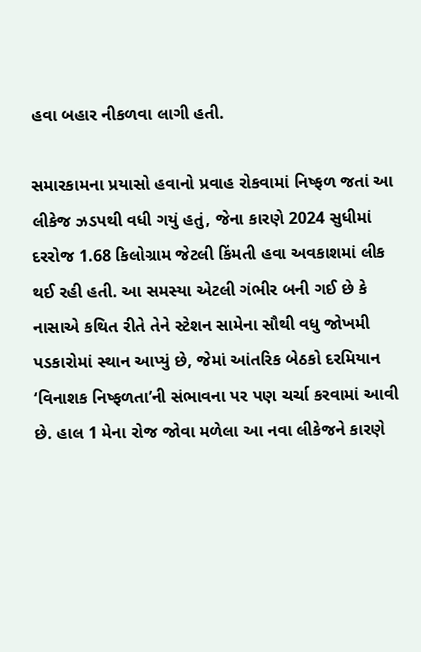હવા બહાર નીકળવા લાગી હતી.

સમારકામના પ્રયાસો હવાનો પ્રવાહ રોકવામાં નિષ્ફળ જતાં આ લીકેજ ઝડપથી વધી ગયું હતું, જેના કારણે 2024 સુધીમાં દરરોજ 1.68 કિલોગ્રામ જેટલી કિંમતી હવા અવકાશમાં લીક થઈ રહી હતી. આ સમસ્યા એટલી ગંભીર બની ગઈ છે કે નાસાએ કથિત રીતે તેને સ્ટેશન સામેના સૌથી વધુ જોખમી પડકારોમાં સ્થાન આપ્યું છે, જેમાં આંતરિક બેઠકો દરમિયાન ‘વિનાશક નિષ્ફળતા’ની સંભાવના પર પણ ચર્ચા કરવામાં આવી છે. હાલ 1 મેના રોજ જોવા મળેલા આ નવા લીકેજને કારણે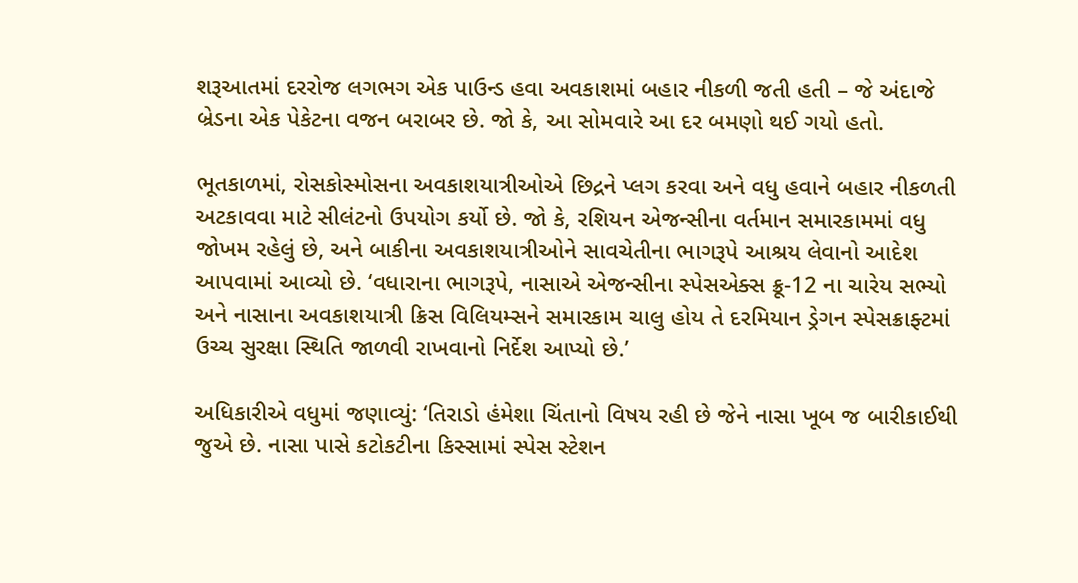શરૂઆતમાં દરરોજ લગભગ એક પાઉન્ડ હવા અવકાશમાં બહાર નીકળી જતી હતી – જે અંદાજે બ્રેડના એક પેકેટના વજન બરાબર છે. જો કે, આ સોમવારે આ દર બમણો થઈ ગયો હતો.

ભૂતકાળમાં, રોસકોસ્મોસના અવકાશયાત્રીઓએ છિદ્રને પ્લગ કરવા અને વધુ હવાને બહાર નીકળતી અટકાવવા માટે સીલંટનો ઉપયોગ કર્યો છે. જો કે, રશિયન એજન્સીના વર્તમાન સમારકામમાં વધુ જોખમ રહેલું છે, અને બાકીના અવકાશયાત્રીઓને સાવચેતીના ભાગરૂપે આશ્રય લેવાનો આદેશ આપવામાં આવ્યો છે. ‘વધારાના ભાગરૂપે, નાસાએ એજન્સીના સ્પેસએક્સ ક્રૂ-12 ના ચારેય સભ્યો અને નાસાના અવકાશયાત્રી ક્રિસ વિલિયમ્સને સમારકામ ચાલુ હોય તે દરમિયાન ડ્રેગન સ્પેસક્રાફ્ટમાં ઉચ્ચ સુરક્ષા સ્થિતિ જાળવી રાખવાનો નિર્દેશ આપ્યો છે.’

અધિકારીએ વધુમાં જણાવ્યું: ‘તિરાડો હંમેશા ચિંતાનો વિષય રહી છે જેને નાસા ખૂબ જ બારીકાઈથી જુએ છે. નાસા પાસે કટોકટીના કિસ્સામાં સ્પેસ સ્ટેશન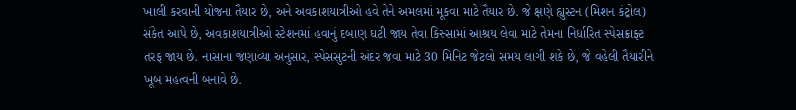ખાલી કરવાની યોજના તૈયાર છે, અને અવકાશયાત્રીઓ હવે તેને અમલમાં મૂકવા માટે તૈયાર છે. જે ક્ષણે હ્યુસ્ટન (મિશન કંટ્રોલ) સંકેત આપે છે, અવકાશયાત્રીઓ સ્ટેશનમાં હવાનું દબાણ ઘટી જાય તેવા કિસ્સામાં આશ્રય લેવા માટે તેમના નિર્ધારિત સ્પેસક્રાફ્ટ તરફ જાય છે. નાસાના જણાવ્યા અનુસાર, સ્પેસસુટની અંદર જવા માટે 30 મિનિટ જેટલો સમય લાગી શકે છે, જે વહેલી તૈયારીને ખૂબ મહત્વની બનાવે છે.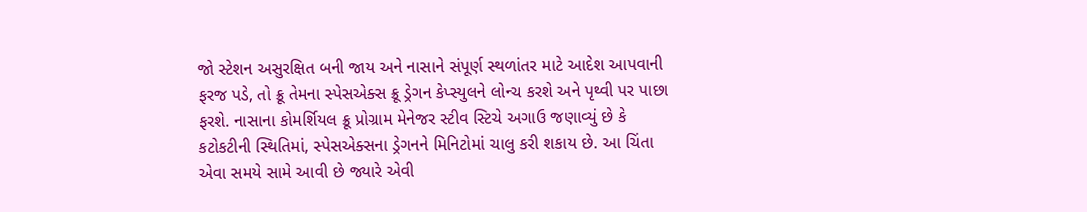જો સ્ટેશન અસુરક્ષિત બની જાય અને નાસાને સંપૂર્ણ સ્થળાંતર માટે આદેશ આપવાની ફરજ પડે, તો ક્રૂ તેમના સ્પેસએક્સ ક્રૂ ડ્રેગન કેપ્સ્યુલને લોન્ચ કરશે અને પૃથ્વી પર પાછા ફરશે. નાસાના કોમર્શિયલ ક્રૂ પ્રોગ્રામ મેનેજર સ્ટીવ સ્ટિચે અગાઉ જણાવ્યું છે કે કટોકટીની સ્થિતિમાં, સ્પેસએક્સના ડ્રેગનને મિનિટોમાં ચાલુ કરી શકાય છે. આ ચિંતા એવા સમયે સામે આવી છે જ્યારે એવી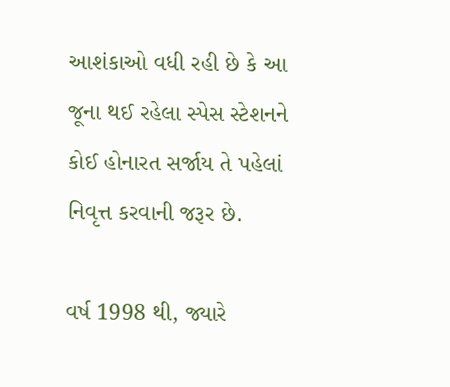આશંકાઓ વધી રહી છે કે આ જૂના થઈ રહેલા સ્પેસ સ્ટેશનને કોઈ હોનારત સર્જાય તે પહેલાં નિવૃત્ત કરવાની જરૂર છે.

વર્ષ 1998 થી, જ્યારે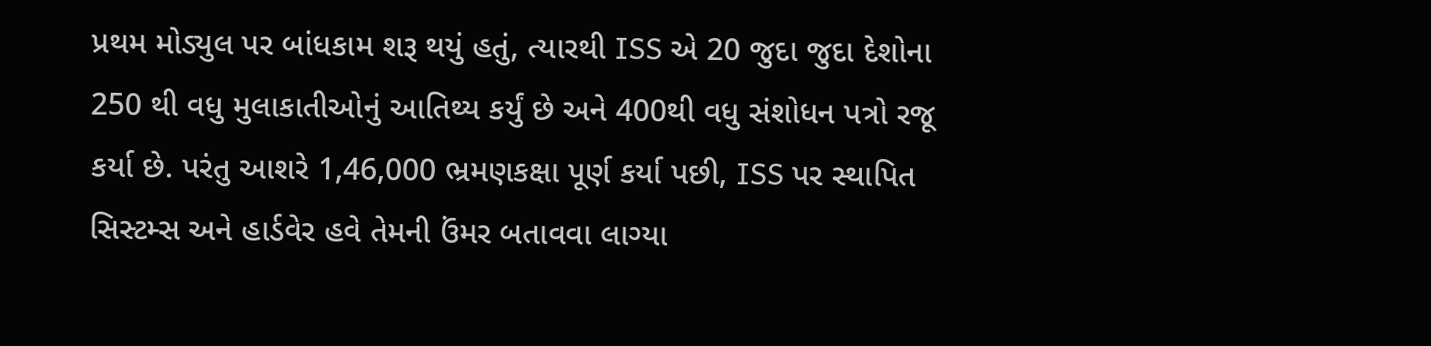પ્રથમ મોડ્યુલ પર બાંધકામ શરૂ થયું હતું, ત્યારથી ISS એ 20 જુદા જુદા દેશોના 250 થી વધુ મુલાકાતીઓનું આતિથ્ય કર્યું છે અને 400થી વધુ સંશોધન પત્રો રજૂ કર્યા છે. પરંતુ આશરે 1,46,000 ભ્રમણકક્ષા પૂર્ણ કર્યા પછી, ISS પર સ્થાપિત સિસ્ટમ્સ અને હાર્ડવેર હવે તેમની ઉંમર બતાવવા લાગ્યા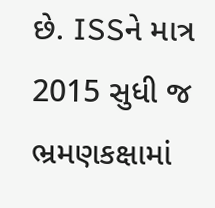છે. ISSને માત્ર 2015 સુધી જ ભ્રમણકક્ષામાં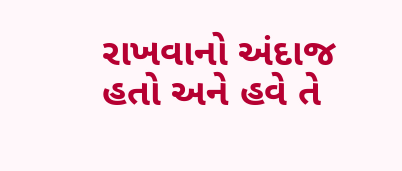રાખવાનો અંદાજ હતો અને હવે તે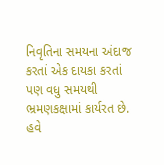નિવૃતિના સમયના અંદાજ  કરતાં એક દાયકા કરતાં પણ વધુ સમયથી ભ્રમણકક્ષામાં કાર્યરત છે. હવે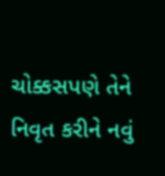ચોક્કસપણે તેને નિવૃત કરીને નવું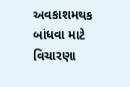અવકાશમથક બાંધવા માટે વિચારણા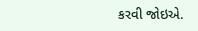કરવી જોઇએ.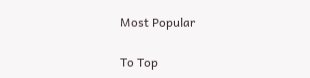Most Popular

To Top